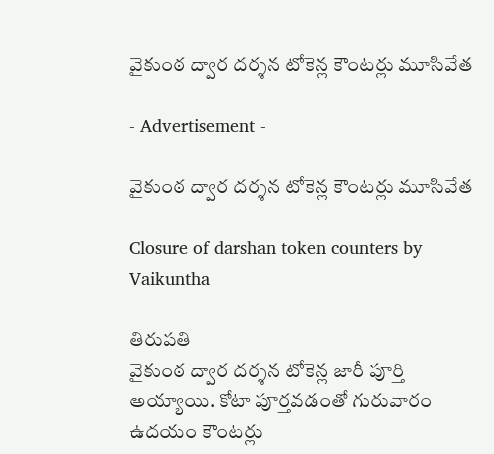వైకుంఠ ద్వార దర్శన టోకెన్ల కౌంటర్లు మూసివేత

- Advertisement -

వైకుంఠ ద్వార దర్శన టోకెన్ల కౌంటర్లు మూసివేత

Closure of darshan token counters by Vaikuntha

తిరుపతి
వైకుంఠ ద్వార దర్శన టోకెన్ల జారీ పూర్తి అయ్యాయి. కోటా పూర్తవడంతో గురువారం ఉదయం కౌంటర్లు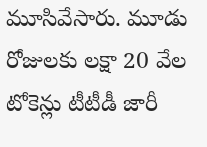మూసివేసారు. మూడు  రోజులకు లక్షా 20 వేల టోకెన్లు టీటీడీ జారీ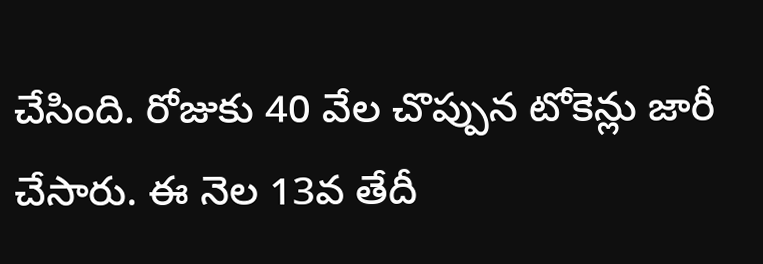చేసింది. రోజుకు 40 వేల చొప్పున టోకెన్లు జారీ చేసారు. ఈ నెల 13వ తేదీ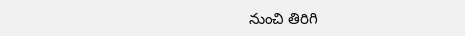నుంచి తిరిగి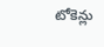టోకెన్లు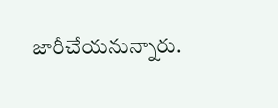జారీచేయనున్నారు.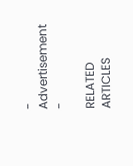- Advertisement -

RELATED ARTICLES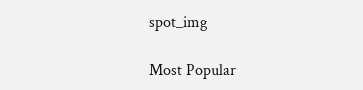spot_img

Most Popular